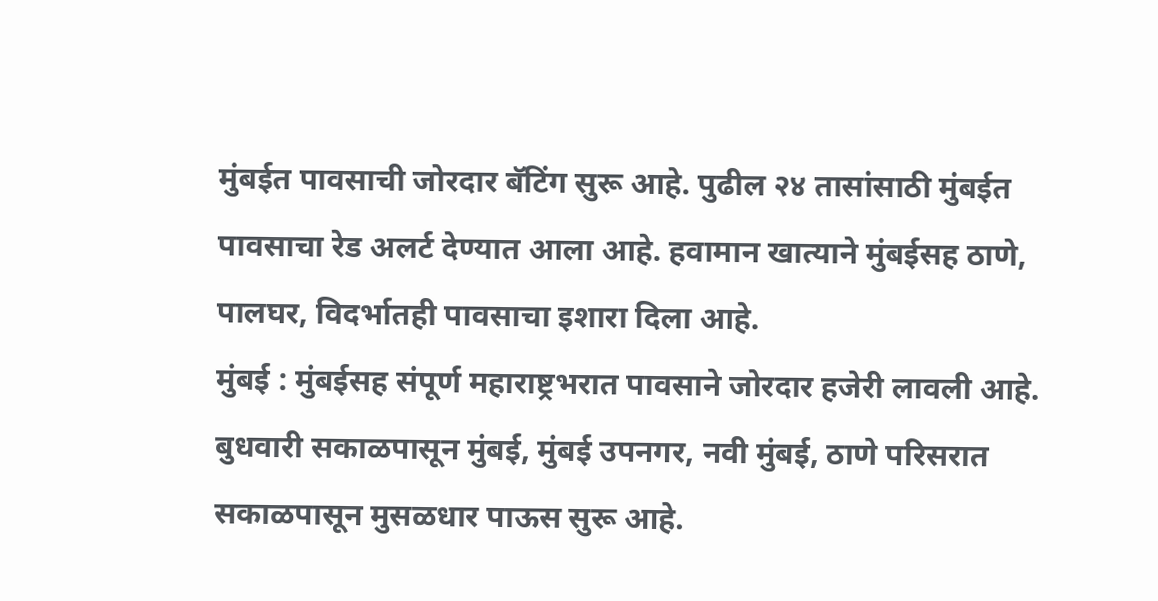मुंबईत पावसाची जोरदार बॅटिंग सुरू आहे. पुढील २४ तासांसाठी मुंबईत पावसाचा रेड अलर्ट देण्यात आला आहे. हवामान खात्याने मुंबईसह ठाणे, पालघर, विदर्भातही पावसाचा इशारा दिला आहे.
मुंबई : मुंबईसह संपूर्ण महाराष्ट्रभरात पावसाने जोरदार हजेरी लावली आहे. बुधवारी सकाळपासून मुंबई, मुंबई उपनगर, नवी मुंबई, ठाणे परिसरात सकाळपासून मुसळधार पाऊस सुरू आहे.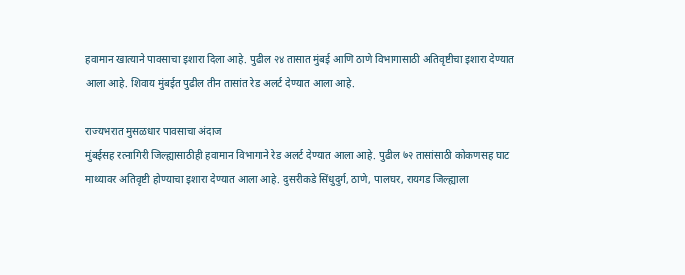हवामान खात्याने पावसाचा इशारा दिला आहे. पुढील २४ तासात मुंबई आणि ठाणे विभागासाठी अतिवृष्टीचा इशारा देण्यात आला आहे. शिवाय मुंबईत पुढील तीन तासांत रेड अलर्ट देण्यात आला आहे.

राज्यभरात मुसळधार पावसाचा अंदाज
मुंबईसह रत्नागिरी जिल्ह्यासाठीही हवामान विभागाने रेड अलर्ट देण्यात आला आहे. पुढील ७२ तासांसाठी कोकणसह घाट माथ्यावर अतिवृष्टी होण्याचा इशारा देण्यात आला आहे. दुसरीकडे सिंधुदुर्ग, ठाणे, पालघर, रायगड जिल्ह्याला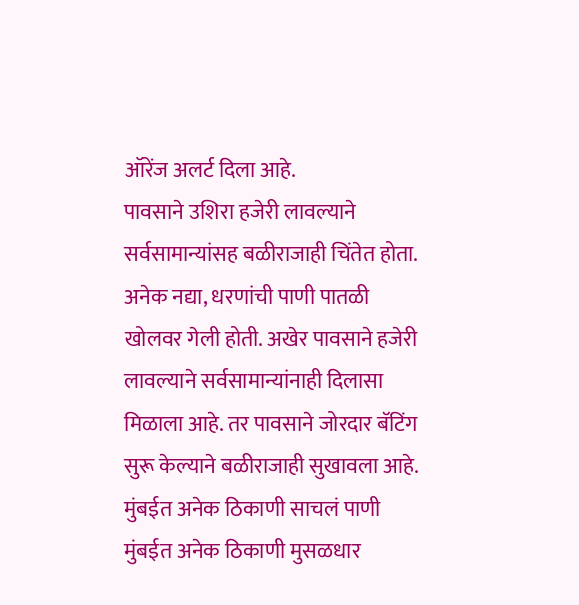ऑरेंज अलर्ट दिला आहे.
पावसाने उशिरा हजेरी लावल्याने सर्वसामान्यांसह बळीराजाही चिंतेत होता. अनेक नद्या, धरणांची पाणी पातळी खोलवर गेली होती. अखेर पावसाने हजेरी लावल्याने सर्वसामान्यांनाही दिलासा मिळाला आहे. तर पावसाने जोरदार बॅटिंग सुरू केल्याने बळीराजाही सुखावला आहे.
मुंबईत अनेक ठिकाणी साचलं पाणी
मुंबईत अनेक ठिकाणी मुसळधार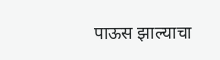पाऊस झाल्याचा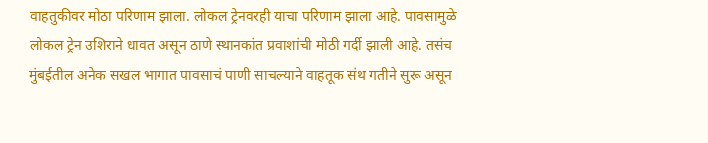वाहतुकीवर मोठा परिणाम झाला. लोकल ट्रेनवरही याचा परिणाम झाला आहे. पावसामुळे लोकल ट्रेन उशिराने धावत असून ठाणे स्थानकांत प्रवाशांची मोठी गर्दी झाली आहे. तसंच मुंबईतील अनेक सखल भागात पावसाचं पाणी साचल्याने वाहतूक संथ गतीने सुरू असून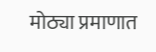मोठ्या प्रमाणात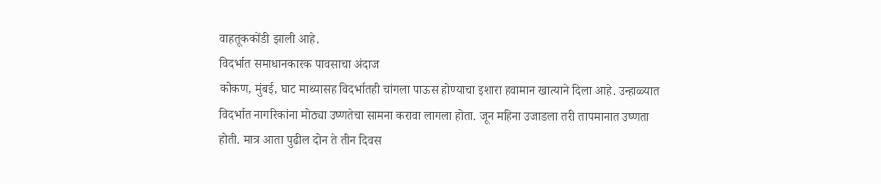वाहतूककोंडी झाली आहे.
विदर्भात समाधानकारक पावसाचा अंदाज
कोकण, मुंबई, घाट माथ्यासह विदर्भातही चांगला पाऊस होण्याचा इशारा हवामान खात्याने दिला आहे. उन्हाळ्यात विदर्भात नागरिकांना मोठ्या उष्णतेचा सामना करावा लागला होता. जून महिना उजाडला तरी तापमानात उष्णता होती. मात्र आता पुढील दोन ते तीन दिवस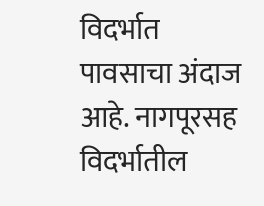विदर्भात पावसाचा अंदाज आहे. नागपूरसह विदर्भातील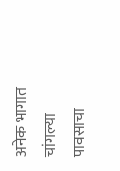अनेक भागात चांगल्या पावसाचा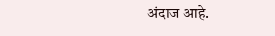अंदाज आहे.